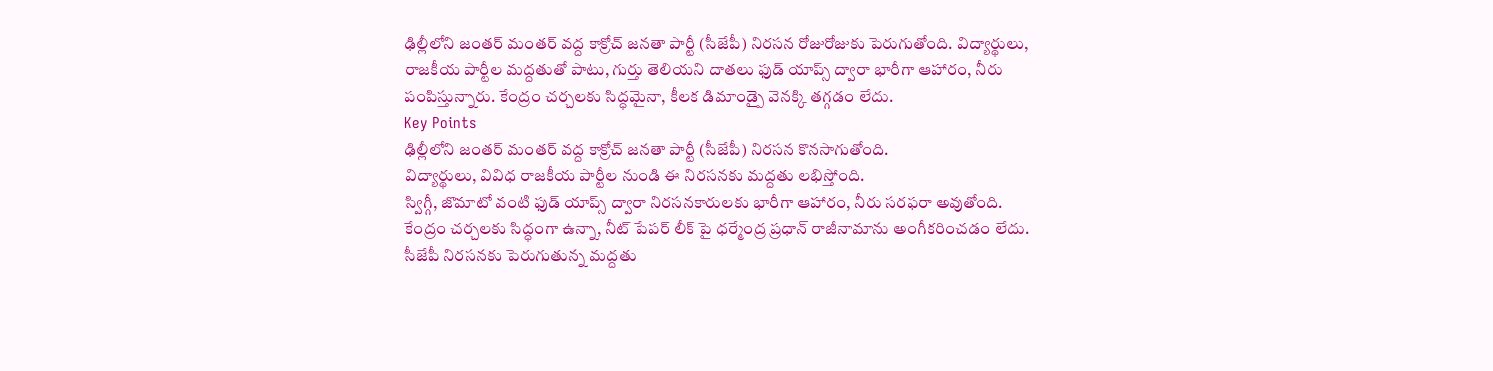ఢిల్లీలోని జంతర్ మంతర్ వద్ద కాక్రోచ్ జనతా పార్టీ (సీజేపీ) నిరసన రోజురోజుకు పెరుగుతోంది. విద్యార్థులు, రాజకీయ పార్టీల మద్దతుతో పాటు, గుర్తు తెలియని దాతలు ఫుడ్ యాప్స్ ద్వారా భారీగా ఆహారం, నీరు పంపిస్తున్నారు. కేంద్రం చర్చలకు సిద్ధమైనా, కీలక డిమాండ్పై వెనక్కి తగ్గడం లేదు.
Key Points
ఢిల్లీలోని జంతర్ మంతర్ వద్ద కాక్రోచ్ జనతా పార్టీ (సీజేపీ) నిరసన కొనసాగుతోంది.
విద్యార్థులు, వివిధ రాజకీయ పార్టీల నుండి ఈ నిరసనకు మద్దతు లభిస్తోంది.
స్విగ్గీ, జొమాటో వంటి ఫుడ్ యాప్స్ ద్వారా నిరసనకారులకు భారీగా ఆహారం, నీరు సరఫరా అవుతోంది.
కేంద్రం చర్చలకు సిద్ధంగా ఉన్నా, నీట్ పేపర్ లీక్ పై ధర్మేంద్ర ప్రధాన్ రాజీనామాను అంగీకరించడం లేదు.
సీజేపీ నిరసనకు పెరుగుతున్న మద్దతు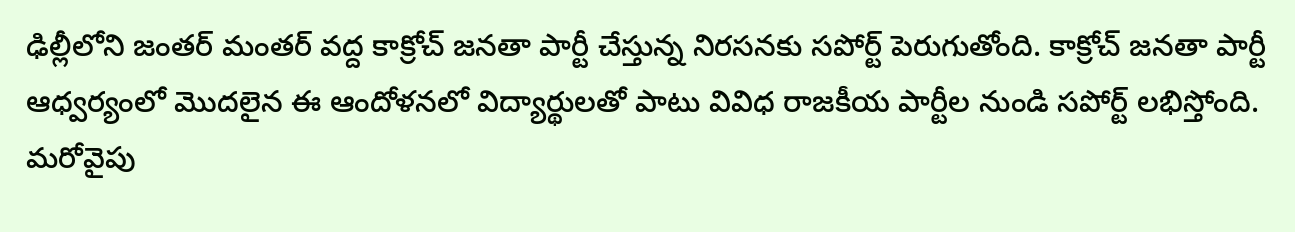ఢిల్లీలోని జంతర్ మంతర్ వద్ద కాక్రోచ్ జనతా పార్టీ చేస్తున్న నిరసనకు సపోర్ట్ పెరుగుతోంది. కాక్రోచ్ జనతా పార్టీ ఆధ్వర్యంలో మొదలైన ఈ ఆందోళనలో విద్యార్థులతో పాటు వివిధ రాజకీయ పార్టీల నుండి సపోర్ట్ లభిస్తోంది. మరోవైపు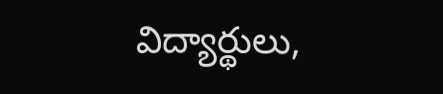విద్యార్థులు,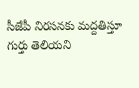సీజేపీ నిరసనకు మద్దతిస్తూ గుర్తు తెలియని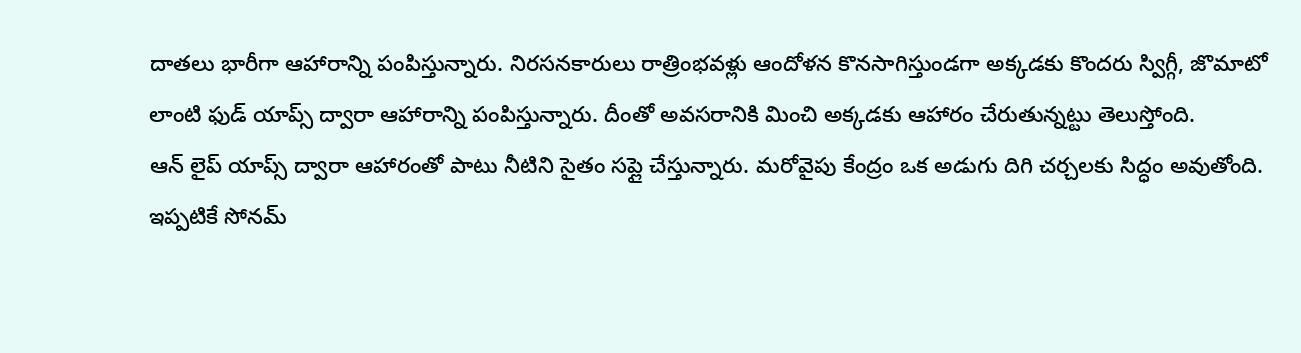దాతలు భారీగా ఆహారాన్ని పంపిస్తున్నారు. నిరసనకారులు రాత్రింభవళ్లు ఆందోళన కొనసాగిస్తుండగా అక్కడకు కొందరు స్విగ్గీ, జొమాటో లాంటి ఫుడ్ యాప్స్ ద్వారా ఆహారాన్ని పంపిస్తున్నారు. దీంతో అవసరానికి మించి అక్కడకు ఆహారం చేరుతున్నట్టు తెలుస్తోంది.
ఆన్ లైప్ యాప్స్ ద్వారా ఆహారంతో పాటు నీటిని సైతం సప్లై చేస్తున్నారు. మరోవైపు కేంద్రం ఒక అడుగు దిగి చర్చలకు సిద్ధం అవుతోంది. ఇప్పటికే సోనమ్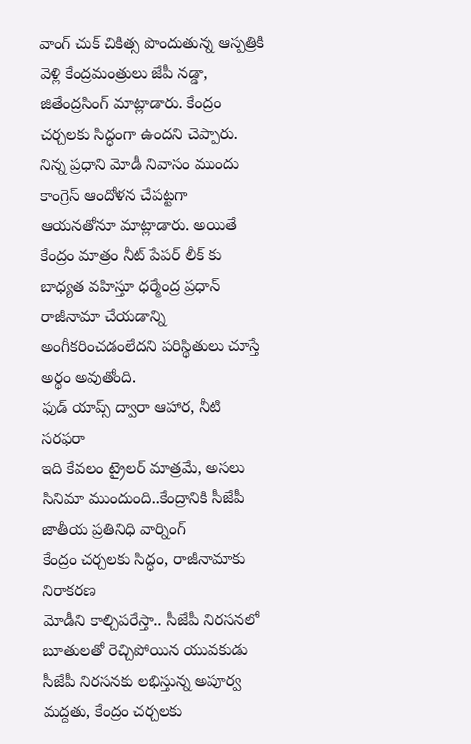వాంగ్ చుక్ చికిత్స పొందుతున్న ఆస్పత్రికి వెళ్లి కేంద్రమంత్రులు జేపీ నడ్డా, జితేంద్రసింగ్ మాట్లాడారు. కేంద్రం చర్చలకు సిద్ధంగా ఉందని చెప్పారు. నిన్న ప్రధాని మోడీ నివాసం ముందు కాంగ్రెస్ ఆందోళన చేపట్టగా ఆయనతోనూ మాట్లాడారు. అయితే కేంద్రం మాత్రం నీట్ పేపర్ లీక్ కు బాధ్యత వహిస్తూ ధర్మేంద్ర ప్రధాన్ రాజీనామా చేయడాన్ని అంగీకరించడంలేదని పరిస్థితులు చూస్తే అర్థం అవుతోంది.
ఫుడ్ యాప్స్ ద్వారా ఆహార, నీటి సరఫరా
ఇది కేవలం ట్రైలర్ మాత్రమే, అసలు సినిమా ముందుంది..కేంద్రానికి సీజేపీ జాతీయ ప్రతినిధి వార్నింగ్
కేంద్రం చర్చలకు సిద్ధం, రాజీనామాకు నిరాకరణ
మోడీని కాల్చిపరేస్తా.. సీజేపీ నిరసనలో బూతులతో రెచ్చిపోయిన యువకుడు
సీజేపీ నిరసనకు లభిస్తున్న అపూర్వ మద్దతు, కేంద్రం చర్చలకు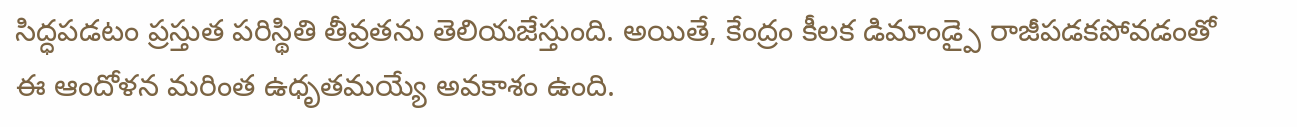సిద్ధపడటం ప్రస్తుత పరిస్థితి తీవ్రతను తెలియజేస్తుంది. అయితే, కేంద్రం కీలక డిమాండ్పై రాజీపడకపోవడంతో ఈ ఆందోళన మరింత ఉధృతమయ్యే అవకాశం ఉంది.